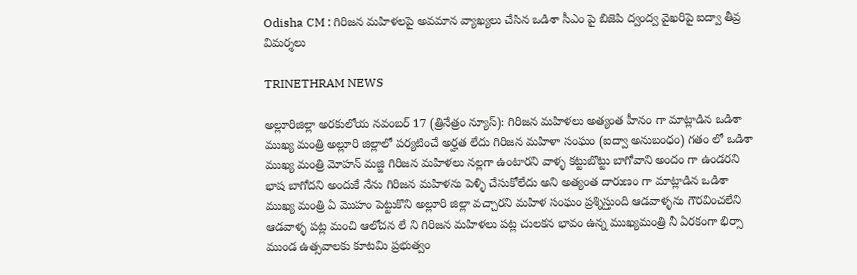Odisha CM : గిరిజన మహిళలపై అవమాన వ్యాఖ్యలు చేసిన ఒడిశా సీఎం పై బిజెపి ద్వంద్వ వైఖరిపై ఐద్వా తీవ్ర విమర్శలు

TRINETHRAM NEWS

అల్లూరిజిల్లా అరకులోయ నవంబర్ 17 (త్రినేత్రం న్యూస్): గిరిజన మహిళలు అత్యంత హీనం గా మాట్లాడిన ఒడిశా ముఖ్య మంత్రి అల్లూరి జిల్లాలో పర్యటించే అర్హత లేదు గిరిజన మహిళా సంఘం (ఐద్వా అనుబంధం) గతం లో ఒడిశా ముఖ్య మంత్రి మోహన్ మజ్జి గిరిజన మహిళలు నల్లగా ఉంటారని వాళ్ళ కట్టుబొట్టు బాగోవాని అందం గా ఉండరని భాష బాగోదని అందుకే నేను గిరిజన మహిళను పెళ్ళి చేసుకోలేదు అని అత్యంత దారుణం గా మాట్లాడిన ఒడిశా ముఖ్య మంత్రి ఏ మొహం పెట్టుకొని అల్లూరి జిల్లా వచ్చారని మహిళ సంఘం ప్రశ్నిస్తుంది ఆడవాళ్ళను గౌరవించలేని ఆడవాళ్ళ పట్ల మంచి ఆలోచన లే ని గిరిజన మహిళలు పట్ల చులకన భావం ఉన్న ముఖ్యమంత్రి నీ ఏరకంగా భిర్సా ముండ ఉత్సవాలకు కూటమి ప్రభుత్వం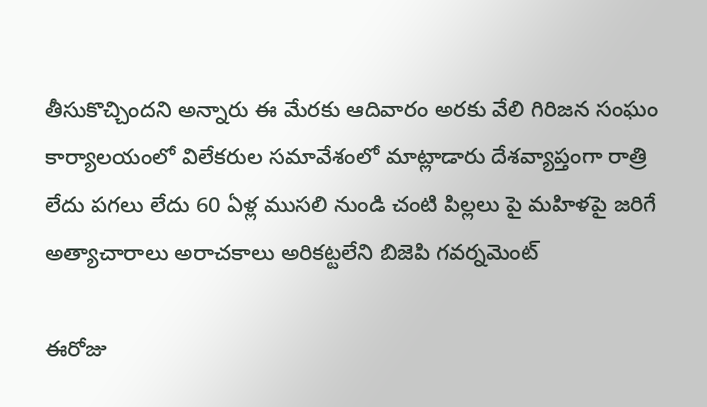తీసుకొచ్చిందని అన్నారు ఈ మేరకు ఆదివారం అరకు వేలి గిరిజన సంఘం కార్యాలయంలో విలేకరుల సమావేశంలో మాట్లాడారు దేశవ్యాప్తంగా రాత్రి లేదు పగలు లేదు 60 ఏళ్ల ముసలి నుండి చంటి పిల్లలు పై మహిళపై జరిగే అత్యాచారాలు అరాచకాలు అరికట్టలేని బిజెపి గవర్నమెంట్

ఈరోజు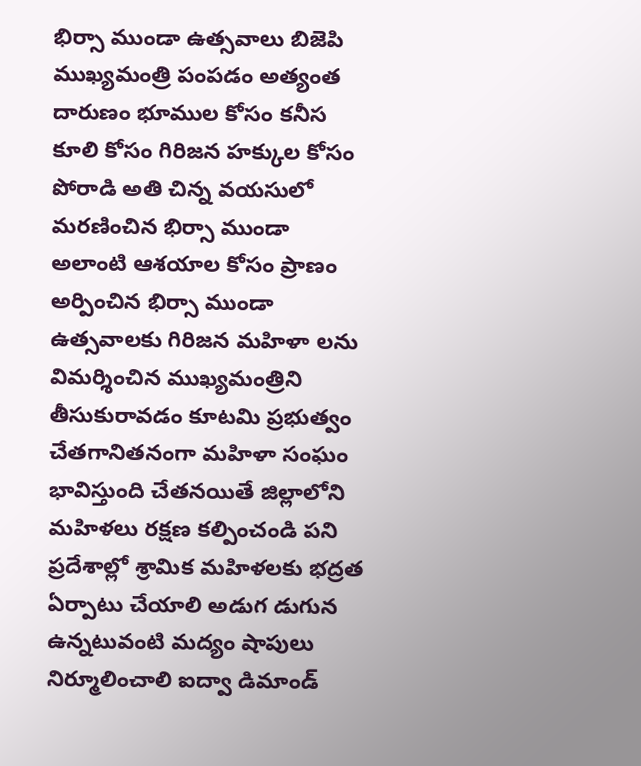భిర్సా ముండా ఉత్సవాలు బిజెపి ముఖ్యమంత్రి పంపడం అత్యంత దారుణం భూముల కోసం కనీస కూలి కోసం గిరిజన హక్కుల కోసం పోరాడి అతి చిన్న వయసులో మరణించిన భిర్సా ముండా అలాంటి ఆశయాల కోసం ప్రాణం అర్పించిన భిర్సా ముండా ఉత్సవాలకు గిరిజన మహిళా లను విమర్శించిన ముఖ్యమంత్రిని తీసుకురావడం కూటమి ప్రభుత్వం చేతగానితనంగా మహిళా సంఘం భావిస్తుంది చేతనయితే జిల్లాలోని మహిళలు రక్షణ కల్పించండి పని ప్రదేశాల్లో శ్రామిక మహిళలకు భద్రత ఏర్పాటు చేయాలి అడుగ డుగున ఉన్నటువంటి మద్యం షాపులు నిర్మూలించాలి ఐద్వా డిమాండ్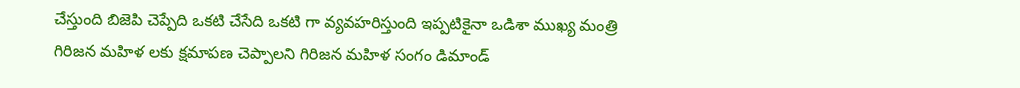చేస్తుంది బిజెపి చెప్పేది ఒకటి చేసేది ఒకటి గా వ్యవహరిస్తుంది ఇప్పటికైనా ఒడిశా ముఖ్య మంత్రి గిరిజన మహిళ లకు క్షమాపణ చెప్పాలని గిరిజన మహిళ సంగం డిమాండ్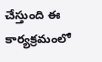చేస్తుంది ఈ కార్యక్రమంలో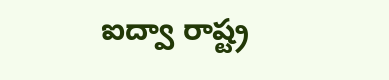ఐద్వా రాష్ట్ర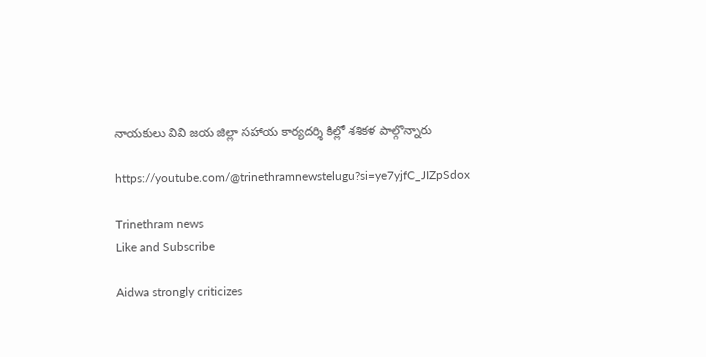నాయకులు వివి జయ జిల్లా సహాయ కార్యదర్శి కిల్లో శశికళ పాల్గొన్నారు

https://youtube.com/@trinethramnewstelugu?si=ye7yjfC_JIZpSdox

Trinethram news
Like and Subscribe

Aidwa strongly criticizes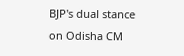BJP's dual stance on Odisha CM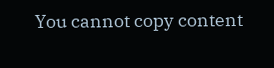You cannot copy content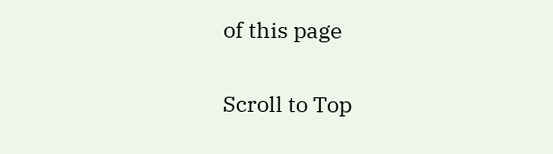of this page

Scroll to Top